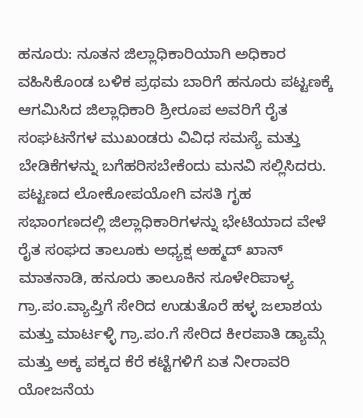ಹನೂರು: ನೂತನ ಜಿಲ್ಲಾಧಿಕಾರಿಯಾಗಿ ಅಧಿಕಾರ
ವಹಿಸಿಕೊಂಡ ಬಳಿಕ ಪ್ರಥಮ ಬಾರಿಗೆ ಹನೂರು ಪಟ್ಟಣಕ್ಕೆ ಆಗಮಿಸಿದ ಜಿಲ್ಲಾಧಿಕಾರಿ ಶ್ರೀರೂಪ ಅವರಿಗೆ ರೈತ ಸಂಘಟನೆಗಳ ಮುಖಂಡರು ವಿವಿಧ ಸಮಸ್ಯೆ ಮತ್ತು ಬೇಡಿಕೆಗಳನ್ನು ಬಗೆಹರಿಸಬೇಕೆಂದು ಮನವಿ ಸಲ್ಲಿಸಿದರು.
ಪಟ್ಟಣದ ಲೋಕೋಪಯೋಗಿ ವಸತಿ ಗೃಹ ಸಭಾಂಗಣದಲ್ಲಿ ಜಿಲ್ಲಾಧಿಕಾರಿಗಳನ್ನು ಭೇಟಿಯಾದ ವೇಳೆ ರೈತ ಸಂಘದ ತಾಲೂಕು ಅಧ್ಯಕ್ಷ ಅಹ್ಮದ್ ಖಾನ್ ಮಾತನಾಡಿ, ಹನೂರು ತಾಲೂಕಿನ ಸೂಳೇರಿಪಾಳ್ಯ ಗ್ರಾ.ಪಂ.ವ್ಯಾಪ್ತಿಗೆ ಸೇರಿದ ಉಡುತೊರೆ ಹಳ್ಳ ಜಲಾಶಯ ಮತ್ತು ಮಾರ್ಟಳ್ಳಿ ಗ್ರಾ.ಪಂ.ಗೆ ಸೇರಿದ ಕೀರಪಾತಿ ಡ್ಯಾಮ್ಗೆ ಮತ್ತು ಅಕ್ಕ ಪಕ್ಕದ ಕೆರೆ ಕಟ್ಟೆಗಳಿಗೆ ಏತ ನೀರಾವರಿ ಯೋಜನೆಯ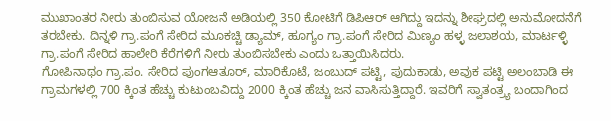ಮುಖಾಂತರ ನೀರು ತುಂಬಿಸುವ ಯೋಜನೆ ಅಡಿಯಲ್ಲಿ 350 ಕೋಟಿಗೆ ಡಿಪಿಆರ್ ಆಗಿದ್ದು ಇದನ್ನು ಶೀಘ್ರದಲ್ಲಿ ಅನುಮೋದನೆಗೆ ತರಬೇಕು. ದಿನ್ನಳಿ ಗ್ರಾ.ಪಂಗೆ ಸೇರಿದ ಮೂಕಚ್ಚಿ ಡ್ಯಾಮ್, ಹೂಗ್ಯಂ ಗ್ರಾ.ಪಂಗೆ ಸೇರಿದ ಮಿಣ್ಯಂ ಹಳ್ಳ ಜಲಾಶಯ, ಮಾರ್ಟಳ್ಳಿ ಗ್ರಾ.ಪಂಗೆ ಸೇರಿದ ಹಾಲೇರಿ ಕೆರೆಗಳಿಗೆ ನೀರು ತುಂಬಿಸಬೇಕು ಎಂದು ಒತ್ತಾಯಿಸಿದರು.
ಗೋಪಿನಾಥಂ ಗ್ರಾ.ಪಂ. ಸೇರಿದ ಪುಂಗಆತೂರ್, ಮಾರಿಕೊಟೆ, ಜಂಬುದ್ ಪಟ್ಟಿ, ಪುದುಕಾಡು, ಅವುಕ ಪಟ್ಟಿ ಅಲಂಬಾಡಿ ಈ ಗ್ರಾಮಗಳಲ್ಲಿ 700 ಕ್ಕಿಂತ ಹೆಚ್ಚು ಕುಟುಂಬವಿದ್ದು 2000 ಕ್ಕಿಂತ ಹೆಚ್ಚು ಜನ ವಾಸಿಸುತ್ತಿದ್ದಾರೆ. ಇವರಿಗೆ ಸ್ವಾತಂತ್ರ್ಯ ಬಂದಾಗಿಂದ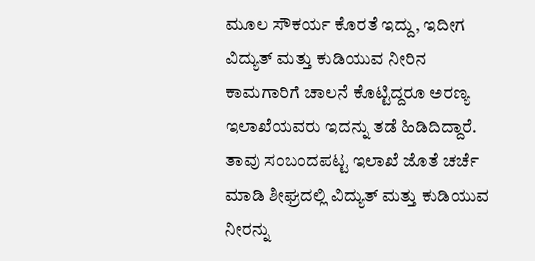ಮೂಲ ಸೌಕರ್ಯ ಕೊರತೆ ಇದ್ದು, ಇದೀಗ ವಿದ್ಯುತ್ ಮತ್ತು ಕುಡಿಯುವ ನೀರಿನ ಕಾಮಗಾರಿಗೆ ಚಾಲನೆ ಕೊಟ್ಟಿದ್ದರೂ ಅರಣ್ಯ ಇಲಾಖೆಯವರು ಇದನ್ನು ತಡೆ ಹಿಡಿದಿದ್ದಾರೆ. ತಾವು ಸಂಬಂದಪಟ್ಟ ಇಲಾಖೆ ಜೊತೆ ಚರ್ಚೆ ಮಾಡಿ ಶೀಘ್ರದಲ್ಲಿ ವಿದ್ಯುತ್ ಮತ್ತು ಕುಡಿಯುವ ನೀರನ್ನು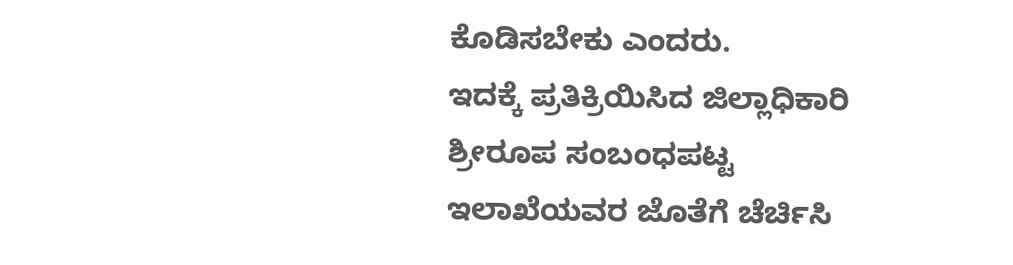ಕೊಡಿಸಬೇಕು ಎಂದರು.
ಇದಕ್ಕೆ ಪ್ರತಿಕ್ರಿಯಿಸಿದ ಜಿಲ್ಲಾಧಿಕಾರಿ ಶ್ರೀರೂಪ ಸಂಬಂಧಪಟ್ಟ ಇಲಾಖೆಯವರ ಜೊತೆಗೆ ಚೆರ್ಚಿಸಿ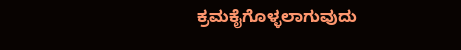ಕ್ರಮಕೈಗೊಳ್ಳಲಾಗುವುದು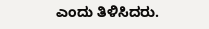ಎಂದು ತಿಳಿಸಿದರು.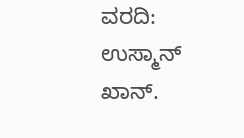ವರದಿ: ಉಸ್ಮಾನ್ ಖಾನ್.